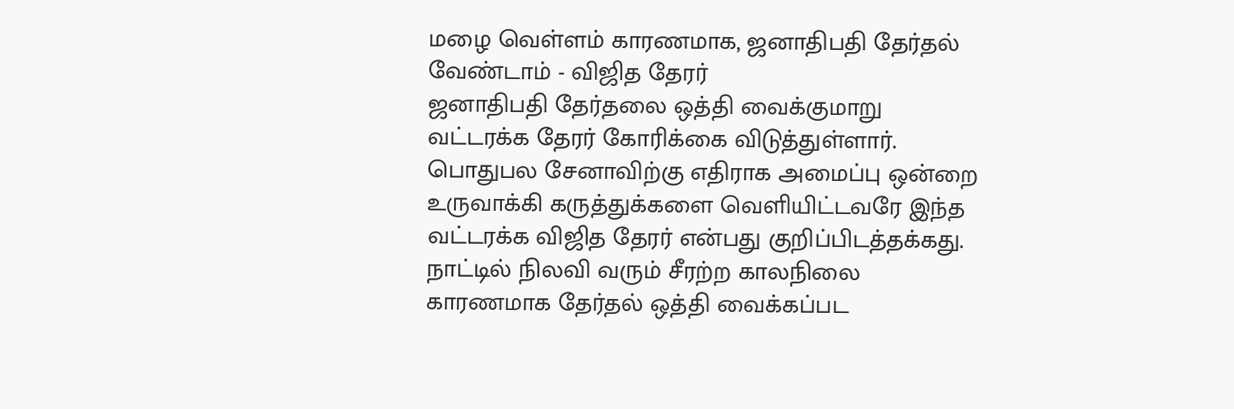மழை வெள்ளம் காரணமாக, ஜனாதிபதி தேர்தல் வேண்டாம் - விஜித தேரர்
ஜனாதிபதி தேர்தலை ஒத்தி வைக்குமாறு வட்டரக்க தேரர் கோரிக்கை விடுத்துள்ளார். பொதுபல சேனாவிற்கு எதிராக அமைப்பு ஒன்றை உருவாக்கி கருத்துக்களை வெளியிட்டவரே இந்த வட்டரக்க விஜித தேரர் என்பது குறிப்பிடத்தக்கது.
நாட்டில் நிலவி வரும் சீரற்ற காலநிலை காரணமாக தேர்தல் ஒத்தி வைக்கப்பட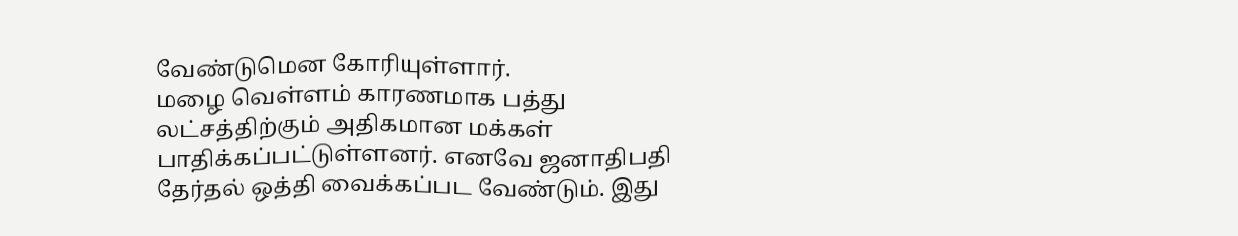வேண்டுமென கோரியுள்ளார்.
மழை வெள்ளம் காரணமாக பத்து லட்சத்திற்கும் அதிகமான மக்கள் பாதிக்கப்பட்டுள்ளனர். எனவே ஜனாதிபதி தேர்தல் ஒத்தி வைக்கப்பட வேண்டும். இது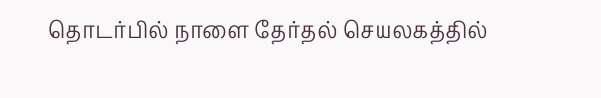தொடர்பில் நாளை தேர்தல் செயலகத்தில்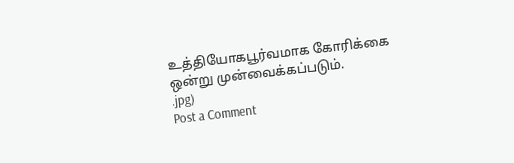உத்தியோகபூர்வமாக கோரிக்கை ஒன்று முன்வைக்கப்படும்.
.jpg)
Post a Comment